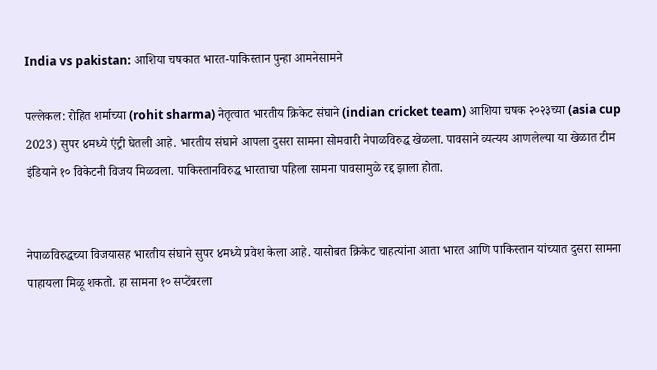India vs pakistan: आशिया चषकात भारत-पाकिस्तान पुन्हा आमनेसामने

पल्लेकल: रोहित शर्माच्या (rohit sharma) नेतृत्वात भारतीय क्रिकेट संघाने (indian cricket team) आशिया चषक २०२३च्या (asia cup 2023) सुपर ४मध्ये एंट्री घेतली आहे. भारतीय संघाने आपला दुसरा सामना सोमवारी नेपाळविरुद्ध खेळला. पावसाने व्यत्यय आणलेल्या या खेळात टीम इंडियाने १० विकेटनी विजय मिळवला. पाकिस्तानविरुद्ध भारताचा पहिला सामना पावसामुळे रद्द झाला होता.


नेपाळविरुद्धच्या विजयासह भारतीय संघाने सुपर ४मध्ये प्रवेश केला आहे. यासोबत क्रिकेट चाहत्यांना आता भारत आणि पाकिस्तान यांच्यात दुसरा सामना पाहायला मिळू शकतो. हा सामना १० सप्टेंबरला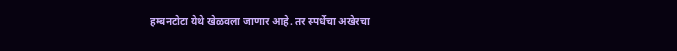हम्बनटोटा येथे खेळवला जाणार आहे. तर स्पर्धेचा अखेरचा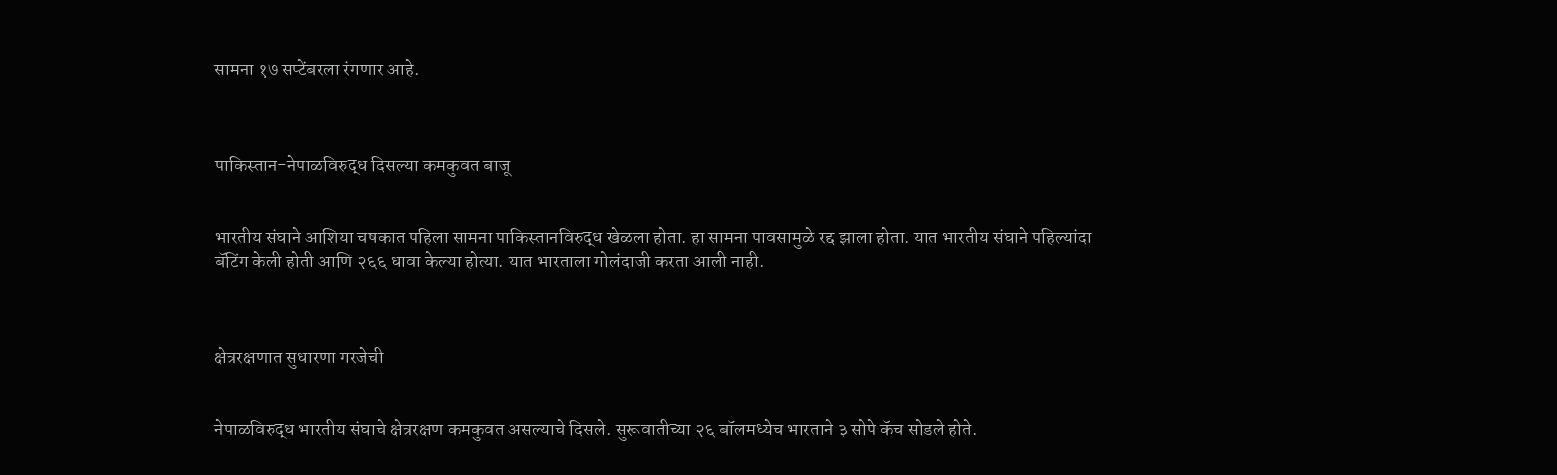सामना १७ सप्टेंबरला रंगणार आहे.



पाकिस्तान-नेपाळविरुद्ध दिसल्या कमकुवत बाजू


भारतीय संघाने आशिया चषकात पहिला सामना पाकिस्तानविरुद्ध खेळला होता. हा सामना पावसामुळे रद्द झाला होता. यात भारतीय संघाने पहिल्यांदा बॅटिंग केली होती आणि २६६ धावा केल्या होत्या. यात भारताला गोलंदाजी करता आली नाही.



क्षेत्ररक्षणात सुधारणा गरजेची


नेपाळविरुद्ध भारतीय संघाचे क्षेत्ररक्षण कमकुवत असल्याचे दिसले. सुरूवातीच्या २६ बॉलमध्येच भारताने ३ सोपे कॅच सोडले होते.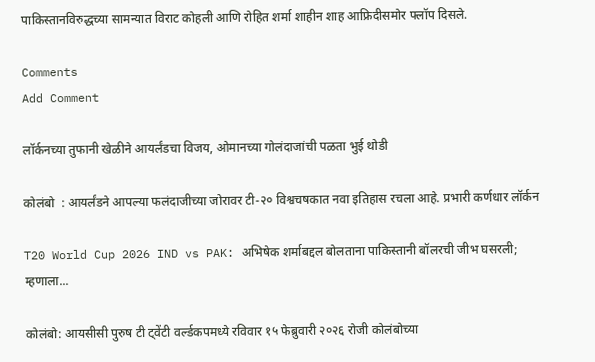पाकिस्तानविरुद्धच्या सामन्यात विराट कोहली आणि रोहित शर्मा शाहीन शाह आफ्रिदीसमोर फ्लॉप दिसले.

Comments
Add Comment

लॉर्कनच्या तुफानी खेळीने आयर्लंडचा विजय, ओमानच्या गोलंदाजांची पळता भुई थोडी

कोलंबो  : आयर्लंडने आपल्या फलंदाजीच्या जोरावर टी-२० विश्वचषकात नवा इतिहास रचला आहे. प्रभारी कर्णधार लॉर्कन

T20 World Cup 2026 IND vs PAK: अभिषेक शर्माबद्दल बोलताना पाकिस्तानी बॉलरची जीभ घसरली; म्हणाला...

कोलंबो: आयसीसी पुरुष टी ट्वेंटी वर्ल्डकपमध्ये रविवार १५ फेब्रुवारी २०२६ रोजी कोलंबोच्या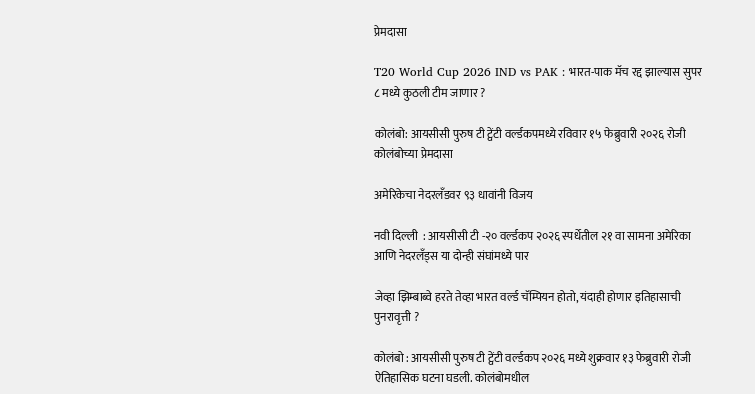प्रेमदासा

T20 World Cup 2026 IND vs PAK : भारत-पाक मॅच रद्द झाल्यास सुपर ८ मध्ये कुठली टीम जाणार ?

कोलंबो: आयसीसी पुरुष टी ट्वेंटी वर्ल्डकपमध्ये रविवार १५ फेब्रुवारी २०२६ रोजी कोलंबोच्या प्रेमदासा

अमेरिकेचा नेदरलँडवर ९३ धावांनी विजय

नवी दिल्ली  : आयसीसी टी -२० वर्ल्डकप २०२६ स्पर्धेतील २१ वा सामना अमेरिका आणि नेदरलँड्स या दोन्ही संघांमध्ये पार

जेव्हा झिम्बाब्वे हरते तेव्हा भारत वर्ल्ड चॅम्पियन होतो, यंदाही होणार इतिहासाची पुनरावृत्ती ?

कोलंबो : आयसीसी पुरुष टी ट्वेंटी वर्ल्डकप २०२६ मध्ये शुक्रवार १३ फेब्रुवारी रोजी ऐतिहासिक घटना घडली. कोलंबोमधील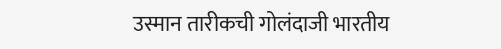उस्मान तारीकची गोलंदाजी भारतीय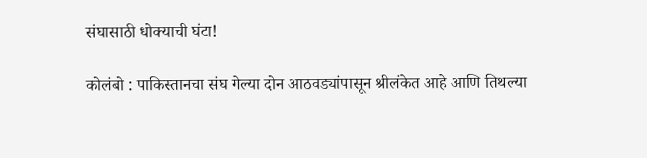संघासाठी धोक्याची घंटा!

कोलंबो : पाकिस्तानचा संघ गेल्या दोन आठवड्यांपासून श्रीलंकेत आहे आणि तिथल्या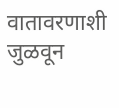वातावरणाशी जुळवून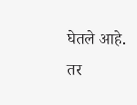घेतले आहे. तर